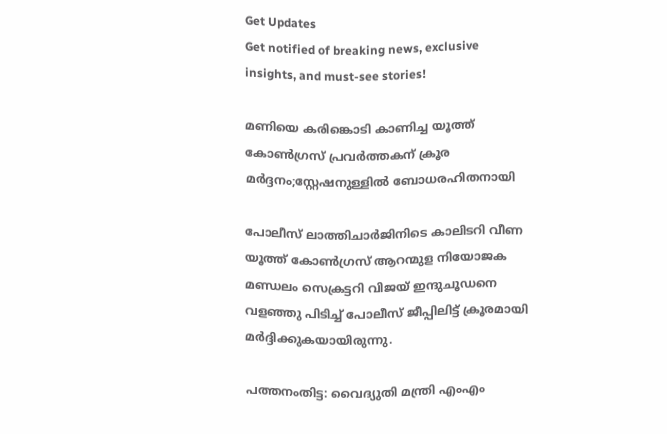Get Updates
Get notified of breaking news, exclusive insights, and must-see stories!

മണിയെ കരിങ്കൊടി കാണിച്ച യൂത്ത് കോണ്‍ഗ്രസ് പ്രവര്‍ത്തകന് ക്രൂര മര്‍ദ്ദനം;സ്റ്റേഷനുള്ളില്‍ ബോധരഹിതനായി

പോലീസ് ലാത്തിചാര്‍ജിനിടെ കാലിടറി വീണ യൂത്ത് കോണ്‍ഗ്രസ് ആറന്മുള നിയോജക മണ്ഡലം സെക്രട്ടറി വിജയ് ഇന്ദുചൂഡനെ വളഞ്ഞു പിടിച്ച് പോലീസ് ജീപ്പിലിട്ട് ക്രൂരമായി മര്‍ദ്ദിക്കുകയായിരുന്നു.

പത്തനംതിട്ട: വൈദ്യുതി മന്ത്രി എംഎം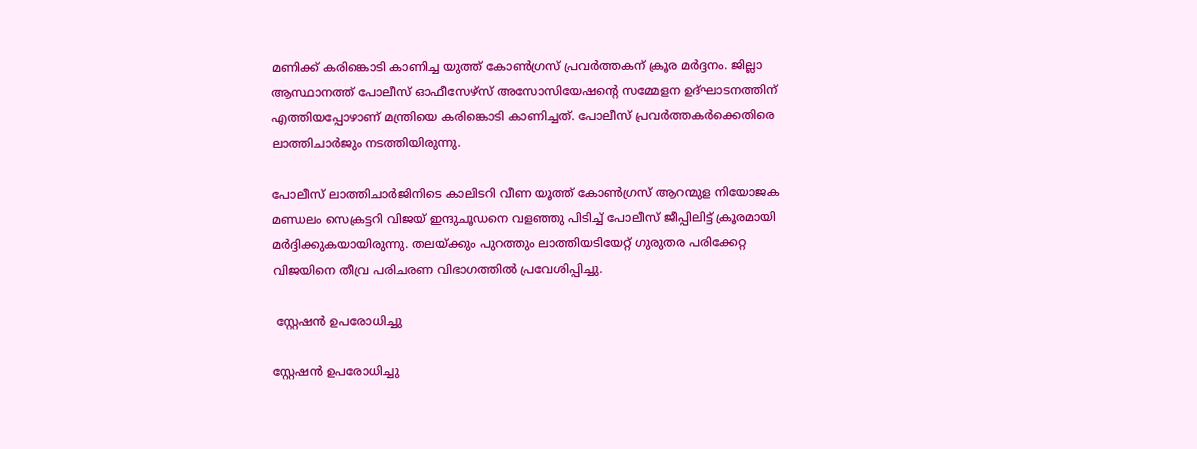മണിക്ക് കരിങ്കൊടി കാണിച്ച യുത്ത് കോണ്‍ഗ്രസ് പ്രവര്‍ത്തകന് ക്രൂര മര്‍ദ്ദനം. ജില്ലാ ആസ്ഥാനത്ത് പോലീസ് ഓഫീസേഴ്‌സ് അസോസിയേഷന്റെ സമ്മേളന ഉദ്ഘാടനത്തിന് എത്തിയപ്പോഴാണ് മന്ത്രിയെ കരിങ്കൊടി കാണിച്ചത്. പോലീസ് പ്രവര്‍ത്തകര്‍ക്കെതിരെ ലാത്തിചാര്‍ജും നടത്തിയിരുന്നു.

പോലീസ് ലാത്തിചാര്‍ജിനിടെ കാലിടറി വീണ യൂത്ത് കോണ്‍ഗ്രസ് ആറന്മുള നിയോജക മണ്ഡലം സെക്രട്ടറി വിജയ് ഇന്ദുചൂഡനെ വളഞ്ഞു പിടിച്ച് പോലീസ് ജീപ്പിലിട്ട് ക്രൂരമായി മര്‍ദ്ദിക്കുകയായിരുന്നു. തലയ്ക്കും പുറത്തും ലാത്തിയടിയേറ്റ് ഗുരുതര പരിക്കേറ്റ വിജയിനെ തീവ്ര പരിചരണ വിഭാഗത്തില്‍ പ്രവേശിപ്പിച്ചു.

 സ്റ്റേഷന്‍ ഉപരോധിച്ചു

സ്റ്റേഷന്‍ ഉപരോധിച്ചു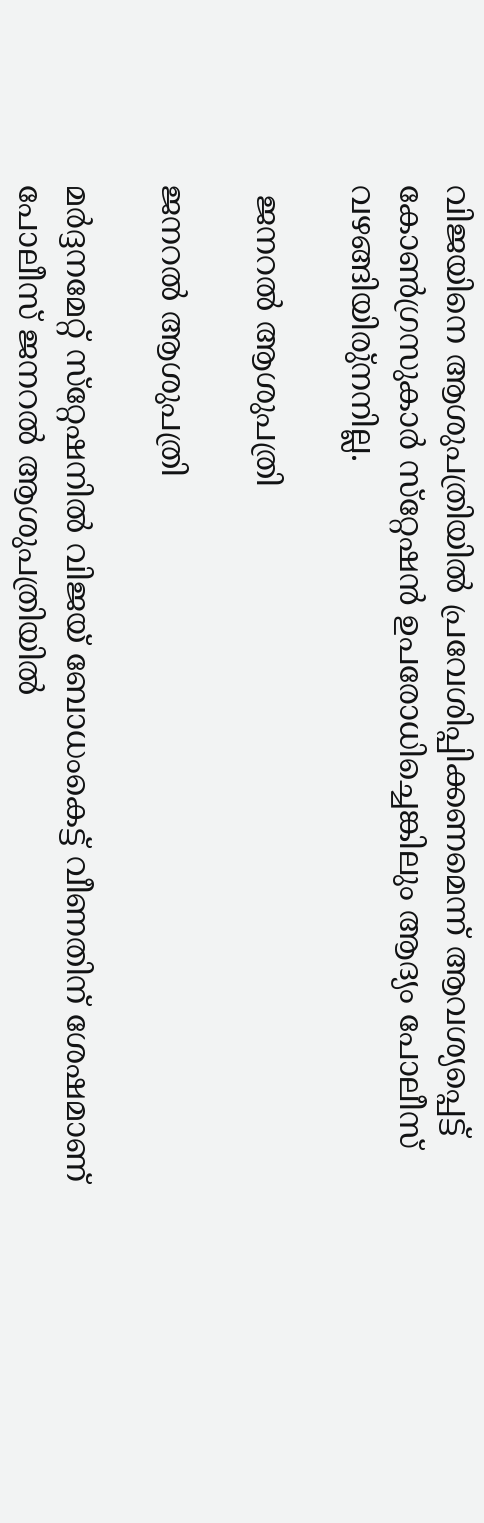വിജയിനെ ആശുപത്രിയില്‍ പ്രവേശിപ്പിക്കണമെന്ന് ആവശ്യപ്പെട്ട് കോണ്‍ഗ്രസുകാര്‍ സ്‌റ്റേഷന്‍ ഉപരോധിച്ചെങ്കിലും ആദ്യം പോലീസ് വഴങ്ങിയിരു്‌നനില്ല.

 ജനറല്‍ ആശുപത്രി

ജനറല്‍ ആശുപത്രി

മര്‍ദ്ദനമേറ്റ് സ്‌റ്റേഷനില്‍ വിജയ് ബോധംകെട്ട് വീണതിന് ശേഷമാണ് പോലീസ് ജനറല്‍ ആശുപത്രിയില്‍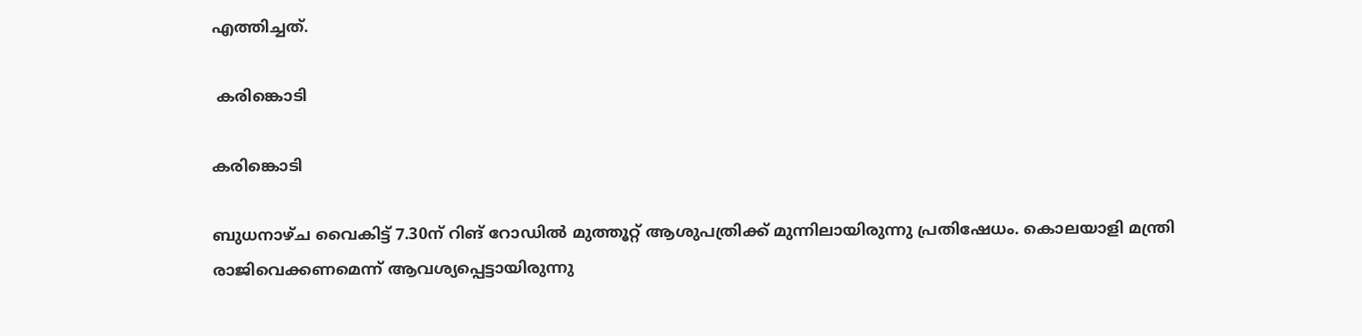എത്തിച്ചത്.

 കരിങ്കൊടി

കരിങ്കൊടി

ബുധനാഴ്ച വൈകിട്ട് 7.30ന് റിങ് റോഡില്‍ മുത്തൂറ്റ് ആശുപത്രിക്ക് മുന്നിലായിരുന്നു പ്രതിഷേധം. കൊലയാളി മന്ത്രി രാജിവെക്കണമെന്ന് ആവശ്യപ്പെട്ടായിരുന്നു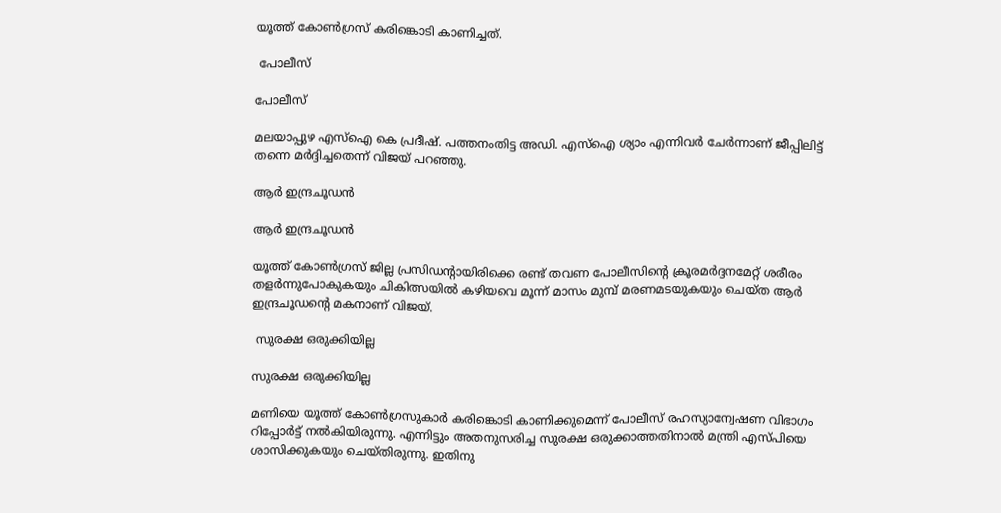യൂത്ത് കോണ്‍ഗ്രസ് കരിങ്കൊടി കാണിച്ചത്.

 പോലീസ്

പോലീസ്

മലയാപ്പുഴ എസ്‌ഐ കെ പ്രദീഷ്. പത്തനംതിട്ട അഡി. എസ്‌ഐ ശ്യാം എന്നിവര്‍ ചേര്‍ന്നാണ് ജീപ്പിലിട്ട് തന്നെ മര്‍ദ്ദിച്ചതെന്ന് വിജയ് പറഞ്ഞു.

ആര്‍ ഇന്ദ്രചൂഡന്‍

ആര്‍ ഇന്ദ്രചൂഡന്‍

യൂത്ത് കോണ്‍ഗ്രസ് ജില്ല പ്രസിഡന്റായിരിക്കെ രണ്ട് തവണ പോലീസിന്റെ ക്രൂരമര്‍ദ്ദനമേറ്റ് ശരീരം തളര്‍ന്നുപോകുകയും ചികിത്സയില്‍ കഴിയവെ മൂന്ന് മാസം മുമ്പ് മരണമടയുകയും ചെയ്ത ആര്‍ ഇന്ദ്രചൂഡന്റെ മകനാണ് വിജയ്.

 സുരക്ഷ ഒരുക്കിയില്ല

സുരക്ഷ ഒരുക്കിയില്ല

മണിയെ യൂത്ത് കോണ്‍ഗ്രസുകാര്‍ കരിങ്കൊടി കാണിക്കുമെന്ന് പോലീസ് രഹസ്യാന്വേഷണ വിഭാഗം റിപ്പോര്‍ട്ട് നല്‍കിയിരുന്നു. എന്നിട്ടും അതനുസരിച്ച സുരക്ഷ ഒരുക്കാത്തതിനാല്‍ മന്ത്രി എസ്പിയെ ശാസിക്കുകയും ചെയ്തിരുന്നു. ഇതിനു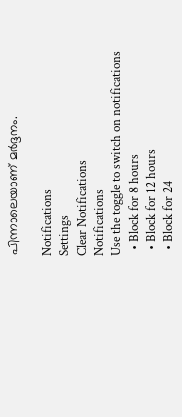പിന്നാലെയാണ് മര്‍ദ്ദനം.

Notifications
Settings
Clear Notifications
Notifications
Use the toggle to switch on notifications
  • Block for 8 hours
  • Block for 12 hours
  • Block for 24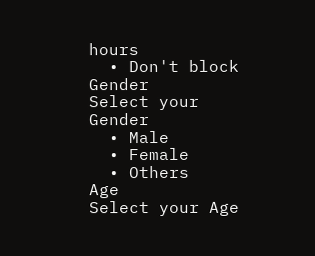hours
  • Don't block
Gender
Select your Gender
  • Male
  • Female
  • Others
Age
Select your Age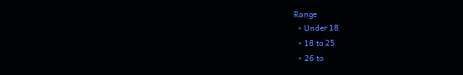Range
  • Under 18
  • 18 to 25
  • 26 to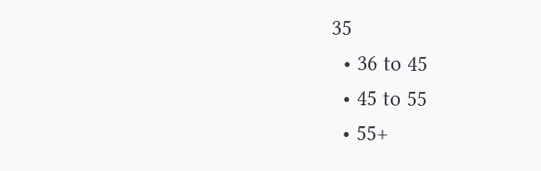35
  • 36 to 45
  • 45 to 55
  • 55+